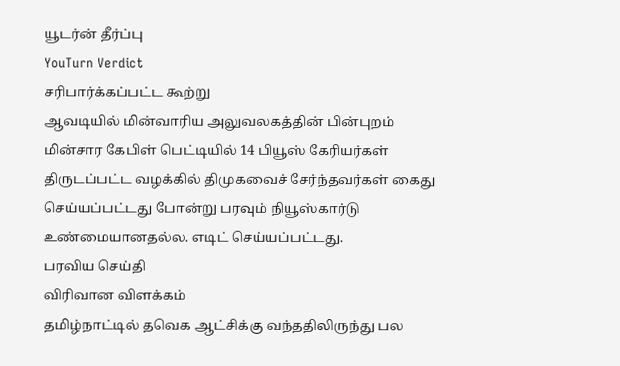யூடர்ன் தீர்ப்பு
YouTurn Verdict
சரிபார்க்கப்பட்ட கூற்று
ஆவடியில் மின்வாரிய அலுவலகத்தின் பின்புறம் மின்சார கேபிள் பெட்டியில் 14 பியூஸ் கேரியர்கள் திருடப்பட்ட வழக்கில் திமுகவைச் சேர்ந்தவர்கள் கைது செய்யப்பட்டது போன்று பரவும் நியூஸ்கார்டு உண்மையானதல்ல. எடிட் செய்யப்பட்டது.
பரவிய செய்தி
விரிவான விளக்கம்
தமிழ்நாட்டில் தவெக ஆட்சிக்கு வந்ததிலிருந்து பல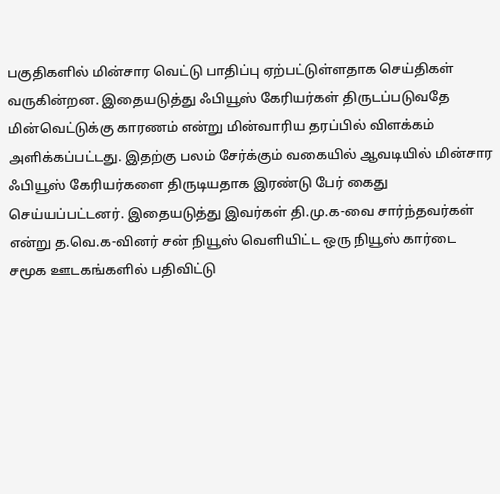பகுதிகளில் மின்சார வெட்டு பாதிப்பு ஏற்பட்டுள்ளதாக செய்திகள் வருகின்றன. இதையடுத்து ஃபியூஸ் கேரியர்கள் திருடப்படுவதே மின்வெட்டுக்கு காரணம் என்று மின்வாரிய தரப்பில் விளக்கம் அளிக்கப்பட்டது. இதற்கு பலம் சேர்க்கும் வகையில் ஆவடியில் மின்சார ஃபியூஸ் கேரியர்களை திருடியதாக இரண்டு பேர் கைது செய்யப்பட்டனர். இதையடுத்து இவர்கள் தி.மு.க-வை சார்ந்தவர்கள் என்று த.வெ.க-வினர் சன் நியூஸ் வெளியிட்ட ஒரு நியூஸ் கார்டை சமூக ஊடகங்களில் பதிவிட்டு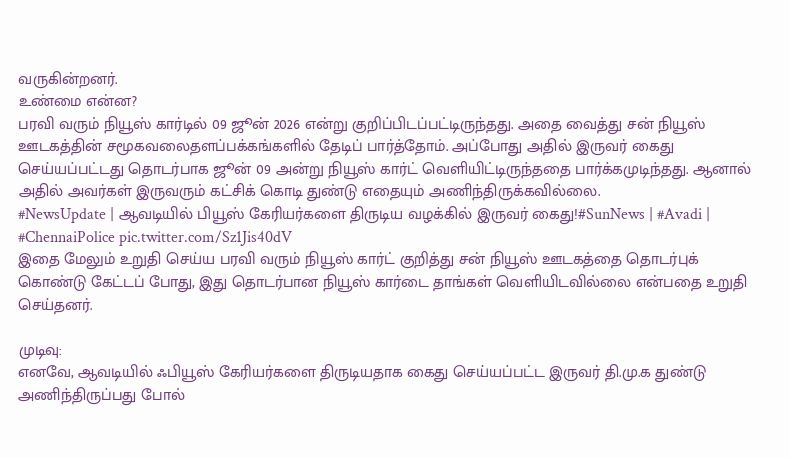வருகின்றனர்.
உண்மை என்ன?
பரவி வரும் நியூஸ் கார்டில் 09 ஜூன் 2026 என்று குறிப்பிடப்பட்டிருந்தது. அதை வைத்து சன் நியூஸ் ஊடகத்தின் சமூகவலைதளப்பக்கங்களில் தேடிப் பார்த்தோம். அப்போது அதில் இருவர் கைது செய்யப்பட்டது தொடர்பாக ஜூன் 09 அன்று நியூஸ் கார்ட் வெளியிட்டிருந்ததை பார்க்கமுடிந்தது. ஆனால் அதில் அவர்கள் இருவரும் கட்சிக் கொடி துண்டு எதையும் அணிந்திருக்கவில்லை.
#NewsUpdate | ஆவடியில் பியூஸ் கேரியர்களை திருடிய வழக்கில் இருவர் கைது!#SunNews | #Avadi | #ChennaiPolice pic.twitter.com/Sz1Jis40dV
இதை மேலும் உறுதி செய்ய பரவி வரும் நியூஸ் கார்ட் குறித்து சன் நியூஸ் ஊடகத்தை தொடர்புக் கொண்டு கேட்டப் போது, இது தொடர்பான நியூஸ் கார்டை தாங்கள் வெளியிடவில்லை என்பதை உறுதி செய்தனர்.

முடிவு:
எனவே, ஆவடியில் ஃபியூஸ் கேரியர்களை திருடியதாக கைது செய்யப்பட்ட இருவர் தி.மு.க துண்டு அணிந்திருப்பது போல்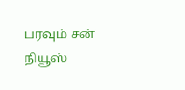பரவும் சன் நியூஸ்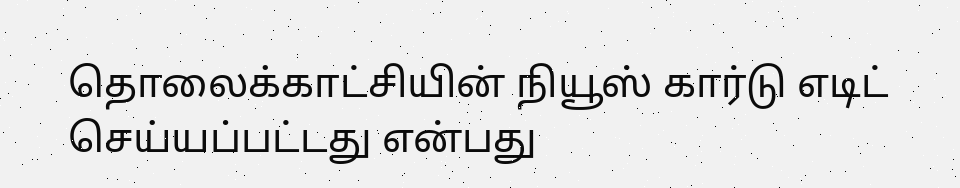தொலைக்காட்சியின் நியூஸ் கார்டு எடிட் செய்யப்பட்டது என்பது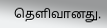தெளிவானது.